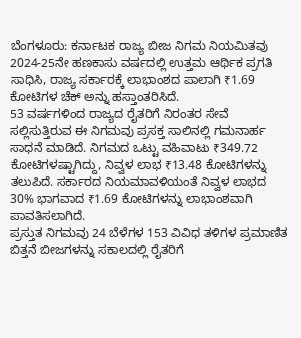ಬೆಂಗಳೂರು: ಕರ್ನಾಟಕ ರಾಜ್ಯ ಬೀಜ ನಿಗಮ ನಿಯಮಿತವು 2024-25ನೇ ಹಣಕಾಸು ವರ್ಷದಲ್ಲಿ ಉತ್ತಮ ಆರ್ಥಿಕ ಪ್ರಗತಿ ಸಾಧಿಸಿ, ರಾಜ್ಯ ಸರ್ಕಾರಕ್ಕೆ ಲಾಭಾಂಶದ ಪಾಲಾಗಿ ₹1.69 ಕೋಟಿಗಳ ಚೆಕ್ ಅನ್ನು ಹಸ್ತಾಂತರಿಸಿದೆ.
53 ವರ್ಷಗಳಿಂದ ರಾಜ್ಯದ ರೈತರಿಗೆ ನಿರಂತರ ಸೇವೆ ಸಲ್ಲಿಸುತ್ತಿರುವ ಈ ನಿಗಮವು ಪ್ರಸಕ್ತ ಸಾಲಿನಲ್ಲಿ ಗಮನಾರ್ಹ ಸಾಧನೆ ಮಾಡಿದೆ. ನಿಗಮದ ಒಟ್ಟು ವಹಿವಾಟು ₹349.72 ಕೋಟಿಗಳಷ್ಟಾಗಿದ್ದು, ನಿವ್ವಳ ಲಾಭ ₹13.48 ಕೋಟಿಗಳನ್ನು ತಲುಪಿದೆ. ಸರ್ಕಾರದ ನಿಯಮಾವಳಿಯಂತೆ ನಿವ್ವಳ ಲಾಭದ 30% ಭಾಗವಾದ ₹1.69 ಕೋಟಿಗಳನ್ನು ಲಾಭಾಂಶವಾಗಿ ಪಾವತಿಸಲಾಗಿದೆ.
ಪ್ರಸ್ತುತ ನಿಗಮವು 24 ಬೆಳೆಗಳ 153 ವಿವಿಧ ತಳಿಗಳ ಪ್ರಮಾಣಿತ ಬಿತ್ತನೆ ಬೀಜಗಳನ್ನು ಸಕಾಲದಲ್ಲಿ ರೈತರಿಗೆ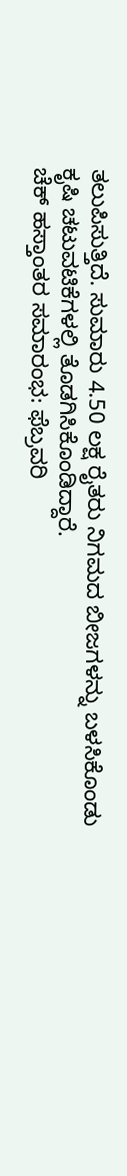ತಲುಪಿಸುತ್ತಿದೆ. ಸುಮಾರು 4.50 ಲಕ್ಷ ರೈತರು ನಿಗಮದ ಬೀಜಗಳನ್ನು ಬಳಸಿಕೊಂಡು ಕೃಷಿ ಚಟುವಟಿಕೆಗಳಲ್ಲಿ ತೊಡಗಿಸಿಕೊಂಡಿದ್ದಾರೆ.
ಚೆಕ್ ಹಸ್ತಾಂತರ ಸಮಾರಂಭ: ಫೆಬ್ರವರಿ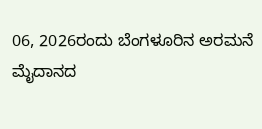06, 2026ರಂದು ಬೆಂಗಳೂರಿನ ಅರಮನೆ ಮೈದಾನದ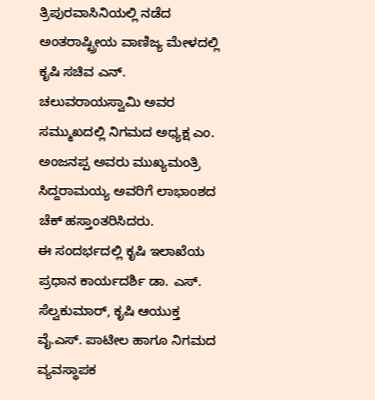ತ್ರಿಪುರವಾಸಿನಿಯಲ್ಲಿ ನಡೆದ ಅಂತರಾಷ್ಟ್ರೀಯ ವಾಣಿಜ್ಯ ಮೇಳದಲ್ಲಿ ಕೃಷಿ ಸಚಿವ ಎನ್. ಚಲುವರಾಯಸ್ವಾಮಿ ಅವರ ಸಮ್ಮುಖದಲ್ಲಿ ನಿಗಮದ ಅಧ್ಯಕ್ಷ ಎಂ. ಅಂಜನಪ್ಪ ಅವರು ಮುಖ್ಯಮಂತ್ರಿ ಸಿದ್ದರಾಮಯ್ಯ ಅವರಿಗೆ ಲಾಭಾಂಶದ ಚೆಕ್ ಹಸ್ತಾಂತರಿಸಿದರು.
ಈ ಸಂದರ್ಭದಲ್ಲಿ ಕೃಷಿ ಇಲಾಖೆಯ ಪ್ರಧಾನ ಕಾರ್ಯದರ್ಶಿ ಡಾ. ಎಸ್. ಸೆಲ್ವಕುಮಾರ್, ಕೃಷಿ ಆಯುಕ್ತ ವೈ.ಎಸ್. ಪಾಟೀಲ ಹಾಗೂ ನಿಗಮದ ವ್ಯವಸ್ಥಾಪಕ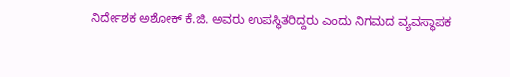ನಿರ್ದೇಶಕ ಅಶೋಕ್ ಕೆ.ಜಿ. ಅವರು ಉಪಸ್ಥಿತರಿದ್ದರು ಎಂದು ನಿಗಮದ ವ್ಯವಸ್ಥಾಪಕ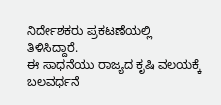ನಿರ್ದೇಶಕರು ಪ್ರಕಟಣೆಯಲ್ಲಿ ತಿಳಿಸಿದ್ದಾರೆ.
ಈ ಸಾಧನೆಯು ರಾಜ್ಯದ ಕೃಷಿ ವಲಯಕ್ಕೆ ಬಲವರ್ಧನೆ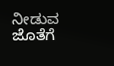ನೀಡುವ ಜೊತೆಗೆ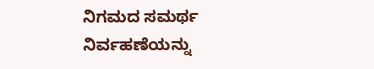ನಿಗಮದ ಸಮರ್ಥ ನಿರ್ವಹಣೆಯನ್ನು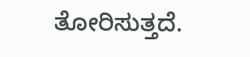ತೋರಿಸುತ್ತದೆ.